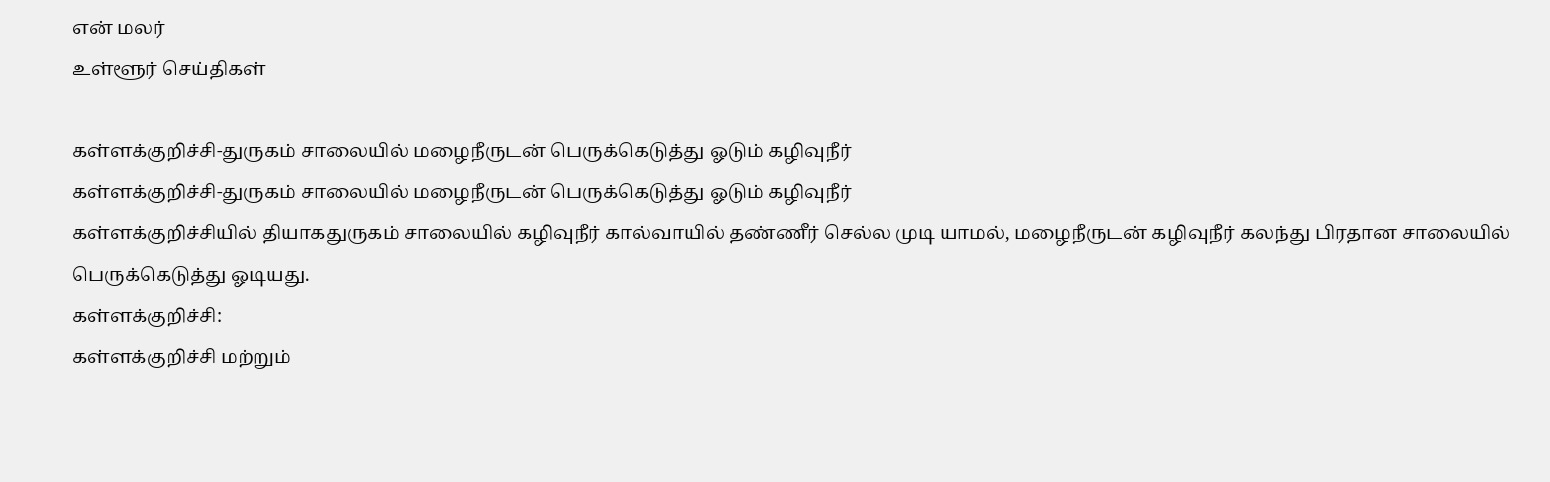என் மலர்
உள்ளூர் செய்திகள்

கள்ளக்குறிச்சி-துருகம் சாலையில் மழைநீருடன் பெருக்கெடுத்து ஓடும் கழிவுநீர்
கள்ளக்குறிச்சி-துருகம் சாலையில் மழைநீருடன் பெருக்கெடுத்து ஓடும் கழிவுநீர்
கள்ளக்குறிச்சியில் தியாகதுருகம் சாலையில் கழிவுநீர் கால்வாயில் தண்ணீர் செல்ல முடி யாமல், மழைநீருடன் கழிவுநீர் கலந்து பிரதான சாலையில் பெருக்கெடுத்து ஓடியது.
கள்ளக்குறிச்சி:
கள்ளக்குறிச்சி மற்றும்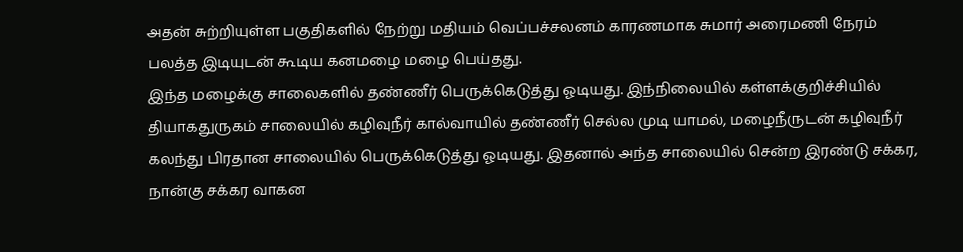அதன் சுற்றியுள்ள பகுதிகளில் நேற்று மதியம் வெப்பச்சலனம் காரணமாக சுமார் அரைமணி நேரம் பலத்த இடியுடன் கூடிய கனமழை மழை பெய்தது.
இந்த மழைக்கு சாலைகளில் தண்ணீர் பெருக்கெடுத்து ஓடியது. இந்நிலையில் கள்ளக்குறிச்சியில் தியாகதுருகம் சாலையில் கழிவுநீர் கால்வாயில் தண்ணீர் செல்ல முடி யாமல், மழைநீருடன் கழிவுநீர் கலந்து பிரதான சாலையில் பெருக்கெடுத்து ஓடியது. இதனால் அந்த சாலையில் சென்ற இரண்டு சக்கர, நான்கு சக்கர வாகன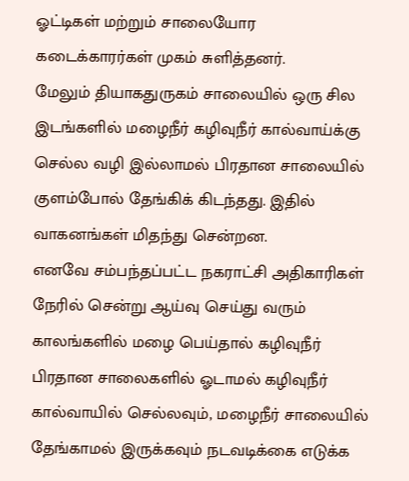ஓட்டிகள் மற்றும் சாலையோர கடைக்காரர்கள் முகம் சுளித்தனர்.
மேலும் தியாகதுருகம் சாலையில் ஒரு சில இடங்களில் மழைநீர் கழிவுநீர் கால்வாய்க்கு செல்ல வழி இல்லாமல் பிரதான சாலையில் குளம்போல் தேங்கிக் கிடந்தது. இதில் வாகனங்கள் மிதந்து சென்றன.
எனவே சம்பந்தப்பட்ட நகராட்சி அதிகாரிகள் நேரில் சென்று ஆய்வு செய்து வரும் காலங்களில் மழை பெய்தால் கழிவுநீர் பிரதான சாலைகளில் ஓடாமல் கழிவுநீர் கால்வாயில் செல்லவும், மழைநீர் சாலையில் தேங்காமல் இருக்கவும் நடவடிக்கை எடுக்க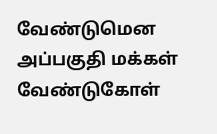வேண்டுமென அப்பகுதி மக்கள் வேண்டுகோள்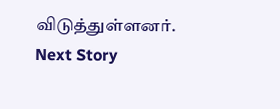விடுத்துள்ளனர்.
Next Story